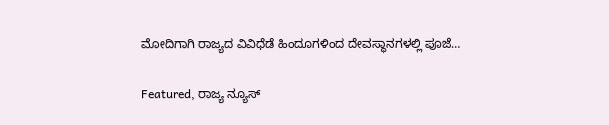ಮೋದಿಗಾಗಿ ರಾಜ್ಯದ ವಿವಿಧೆಡೆ ಹಿಂದೂಗಳಿಂದ ದೇವಸ್ಥಾನಗಳಲ್ಲಿ ಪೂಜೆ…

Featured, ರಾಜ್ಯ ನ್ಯೂಸ್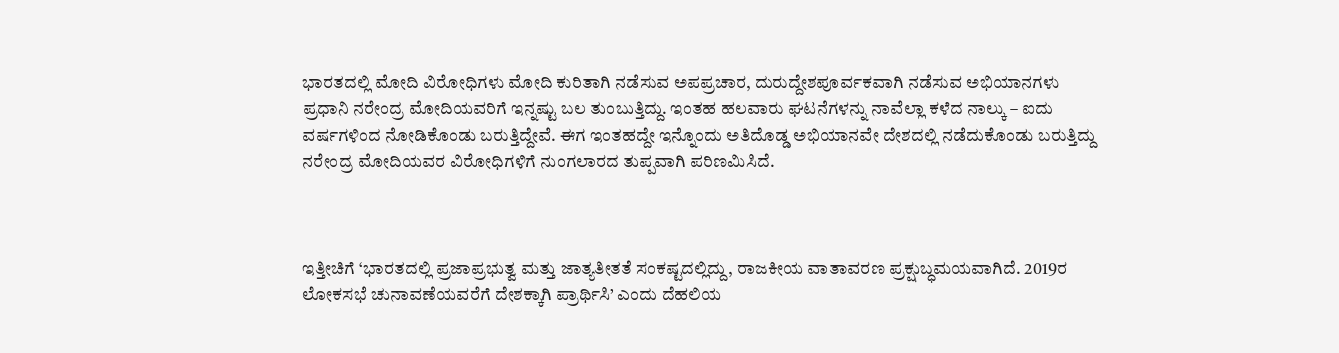ಭಾರತದಲ್ಲಿ ಮೋದಿ ವಿರೋಧಿಗಳು ಮೋದಿ ಕುರಿತಾಗಿ ನಡೆಸುವ ಅಪಪ್ರಚಾರ, ದುರುದ್ದೇಶಪೂರ್ವಕವಾಗಿ ನಡೆಸುವ ಅಭಿಯಾನಗಳು ಪ್ರಧಾನಿ ನರೇಂದ್ರ ಮೋದಿಯವರಿಗೆ ಇನ್ನಷ್ಟು ಬಲ ತುಂಬುತ್ತಿದ್ದು. ಇಂತಹ ಹಲವಾರು ಘಟನೆಗಳನ್ನು ನಾವೆಲ್ಲಾ ಕಳೆದ ನಾಲ್ಕು – ಐದು ವರ್ಷಗಳಿಂದ ನೋಡಿಕೊಂಡು ಬರುತ್ತಿದ್ದೇವೆ. ಈಗ ಇಂತಹದ್ದೇ ಇನ್ನೊಂದು ಅತಿದೊಡ್ಡ ಅಭಿಯಾನವೇ ದೇಶದಲ್ಲಿ ನಡೆದುಕೊಂಡು ಬರುತ್ತಿದ್ದು ನರೇಂದ್ರ ಮೋದಿಯವರ ವಿರೋಧಿಗಳಿಗೆ ನುಂಗಲಾರದ ತುಪ್ಪವಾಗಿ ಪರಿಣಮಿಸಿದೆ.



ಇತ್ತೀಚಿಗೆ ‘ಭಾರತದಲ್ಲಿ ಪ್ರಜಾಪ್ರಭುತ್ವ ಮತ್ತು ಜಾತ್ಯತೀತತೆ ಸಂಕಷ್ಟದಲ್ಲಿದ್ದು, ರಾಜಕೀಯ ವಾತಾವರಣ ಪ್ರಕ್ಷುಬ್ಧಮಯವಾಗಿದೆ. 2019ರ ಲೋಕಸಭೆ ಚುನಾವಣೆಯವರೆಗೆ ದೇಶಕ್ಕಾಗಿ ಪ್ರಾರ್ಥಿಸಿ’ ಎಂದು ದೆಹಲಿಯ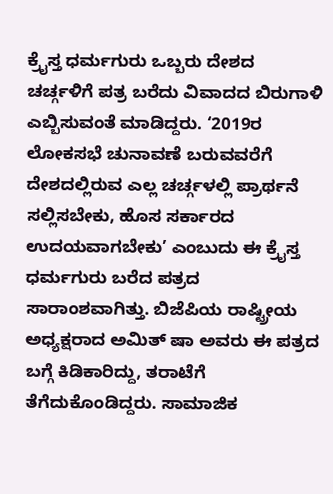ಕ್ರೖೆಸ್ತ ಧರ್ಮಗುರು ಒಬ್ಬರು ದೇಶದ ಚರ್ಚ್ಗಳಿಗೆ ಪತ್ರ ಬರೆದು ವಿವಾದದ ಬಿರುಗಾಳಿ ಎಬ್ಬಿಸುವಂತೆ ಮಾಡಿದ್ದರು. ‘2019ರ ಲೋಕಸಭೆ ಚುನಾವಣೆ ಬರುವವರೆಗೆ ದೇಶದಲ್ಲಿರುವ ಎಲ್ಲ ಚರ್ಚ್ಗಳಲ್ಲಿ ಪ್ರಾರ್ಥನೆ ಸಲ್ಲಿಸಬೇಕು, ಹೊಸ ಸರ್ಕಾರದ ಉದಯವಾಗಬೇಕು’ ಎಂಬುದು ಈ ಕ್ರೈಸ್ತ ಧರ್ಮಗುರು ಬರೆದ ಪತ್ರದ ಸಾರಾಂಶವಾಗಿತ್ತು. ಬಿಜೆಪಿಯ ರಾಷ್ಟ್ರೀಯ ಅಧ್ಯಕ್ಷರಾದ ಅಮಿತ್ ಷಾ ಅವರು ಈ ಪತ್ರದ ಬಗ್ಗೆ ಕಿಡಿಕಾರಿದ್ದು, ತರಾಟೆಗೆ ತೆಗೆದುಕೊಂಡಿದ್ದರು. ಸಾಮಾಜಿಕ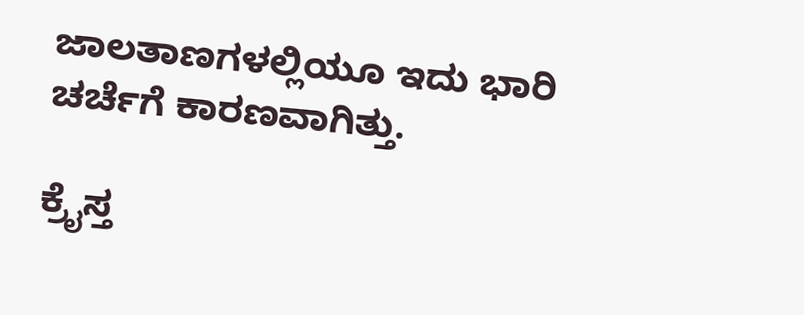ಜಾಲತಾಣಗಳಲ್ಲಿಯೂ ಇದು ಭಾರಿ ಚರ್ಚೆಗೆ ಕಾರಣವಾಗಿತ್ತು.

ಕ್ರೈಸ್ತ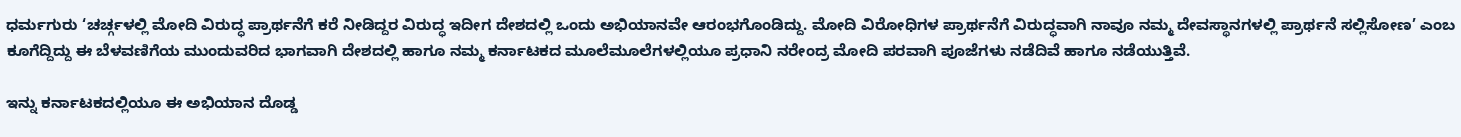ಧರ್ಮಗುರು ‘ಚರ್ಚ್ಗಳಲ್ಲಿ ಮೋದಿ ವಿರುದ್ಧ ಪ್ರಾರ್ಥನೆಗೆ ಕರೆ ನೀಡಿದ್ದರ ವಿರುದ್ಧ ಇದೀಗ ದೇಶದಲ್ಲಿ ಒಂದು ಅಭಿಯಾನವೇ ಆರಂಭಗೊಂಡಿದ್ದು. ಮೋದಿ ವಿರೋಧಿಗಳ ಪ್ರಾರ್ಥನೆಗೆ ವಿರುದ್ಧವಾಗಿ ನಾವೂ ನಮ್ಮ ದೇವಸ್ಥಾನಗಳಲ್ಲಿ ಪ್ರಾರ್ಥನೆ ಸಲ್ಲಿಸೋಣ’ ಎಂಬ ಕೂಗೆದ್ದಿದ್ದು ಈ ಬೆಳವಣಿಗೆಯ ಮುಂದುವರಿದ ಭಾಗವಾಗಿ ದೇಶದಲ್ಲಿ ಹಾಗೂ ನಮ್ಮ ಕರ್ನಾಟಕದ ಮೂಲೆಮೂಲೆಗಳಲ್ಲಿಯೂ ಪ್ರಧಾನಿ ನರೇಂದ್ರ ಮೋದಿ ಪರವಾಗಿ ಪೂಜೆಗಳು ನಡೆದಿವೆ ಹಾಗೂ ನಡೆಯುತ್ತಿವೆ.

ಇನ್ನು ಕರ್ನಾಟಕದಲ್ಲಿಯೂ ಈ ಅಭಿಯಾನ ದೊಡ್ಡ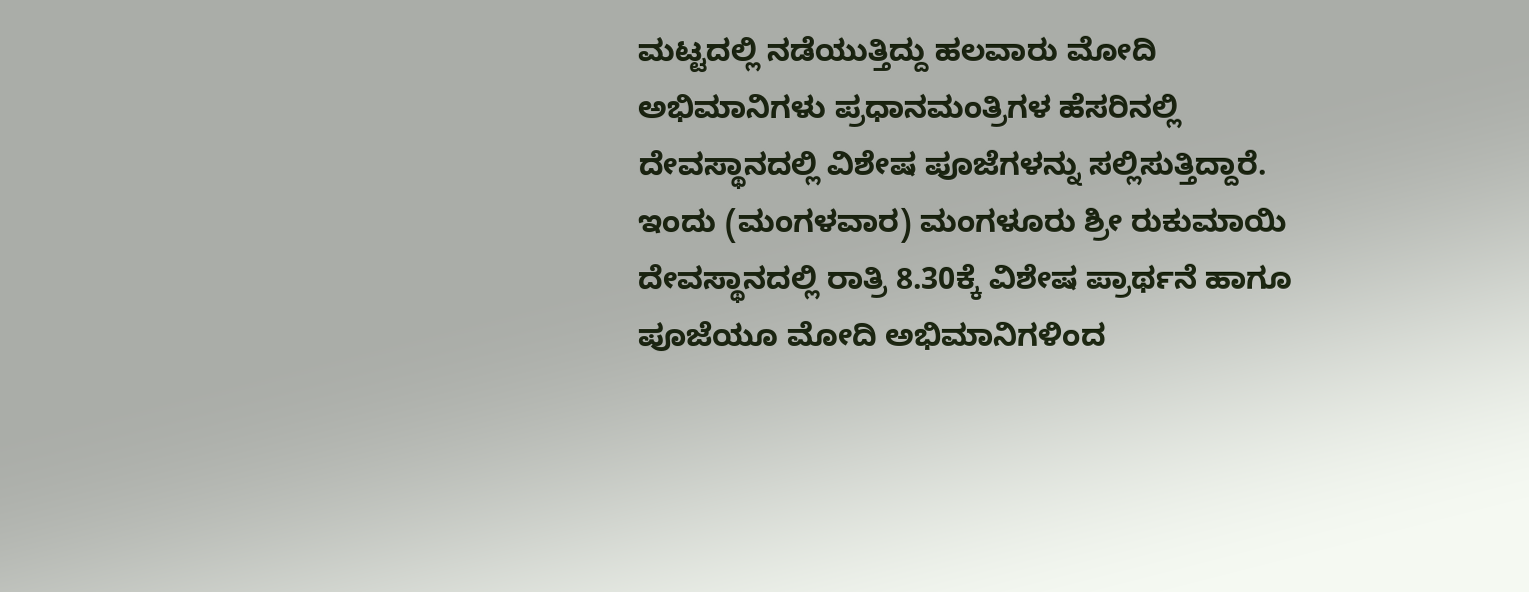ಮಟ್ಟದಲ್ಲಿ ನಡೆಯುತ್ತಿದ್ದು ಹಲವಾರು ಮೋದಿ ಅಭಿಮಾನಿಗಳು ಪ್ರಧಾನಮಂತ್ರಿಗಳ ಹೆಸರಿನಲ್ಲಿ ದೇವಸ್ಥಾನದಲ್ಲಿ ವಿಶೇಷ ಪೂಜೆಗಳನ್ನು ಸಲ್ಲಿಸುತ್ತಿದ್ದಾರೆ. ಇಂದು (ಮಂಗಳವಾರ) ಮಂಗಳೂರು ಶ್ರೀ ರುಕುಮಾಯಿ ದೇವಸ್ಥಾನದಲ್ಲಿ ರಾತ್ರಿ 8.30ಕ್ಕೆ ವಿಶೇಷ ಪ್ರಾರ್ಥನೆ ಹಾಗೂ ಪೂಜೆಯೂ ಮೋದಿ ಅಭಿಮಾನಿಗಳಿಂದ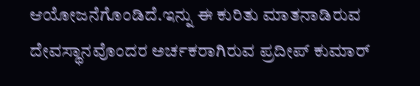ಆಯೋಜನೆಗೊಂಡಿದೆ.ಇನ್ನು ಈ ಕುರಿತು ಮಾತನಾಡಿರುವ ದೇವಸ್ಥಾನವೊಂದರ ಅರ್ಚಕರಾಗಿರುವ ಪ್ರದೀಪ್ ಕುಮಾರ್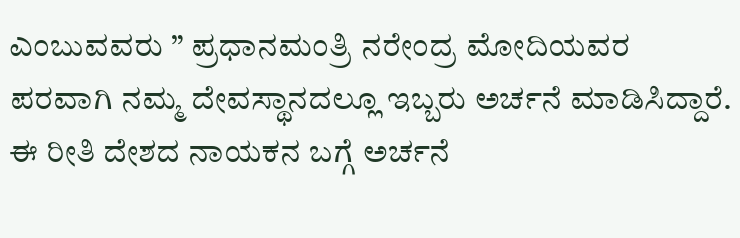ಎಂಬುವವರು ” ಪ್ರಧಾನಮಂತ್ರಿ ನರೇಂದ್ರ ಮೋದಿಯವರ ಪರವಾಗಿ ನಮ್ಮ ದೇವಸ್ಥಾನದಲ್ಲೂ ಇಬ್ಬರು ಅರ್ಚನೆ ಮಾಡಿಸಿದ್ದಾರೆ. ಈ ರೀತಿ ದೇಶದ ನಾಯಕನ ಬಗ್ಗೆ ಅರ್ಚನೆ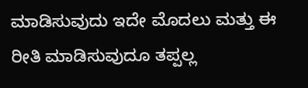ಮಾಡಿಸುವುದು ಇದೇ ಮೊದಲು ಮತ್ತು ಈ ರೀತಿ ಮಾಡಿಸುವುದೂ ತಪ್ಪಲ್ಲ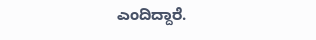ಎಂದಿದ್ದಾರೆ.